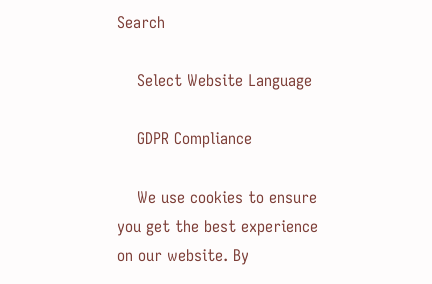Search

    Select Website Language

    GDPR Compliance

    We use cookies to ensure you get the best experience on our website. By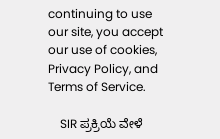continuing to use our site, you accept our use of cookies, Privacy Policy, and Terms of Service.

    SIR ಪ್ರಕ್ರಿಯೆ ವೇಳೆ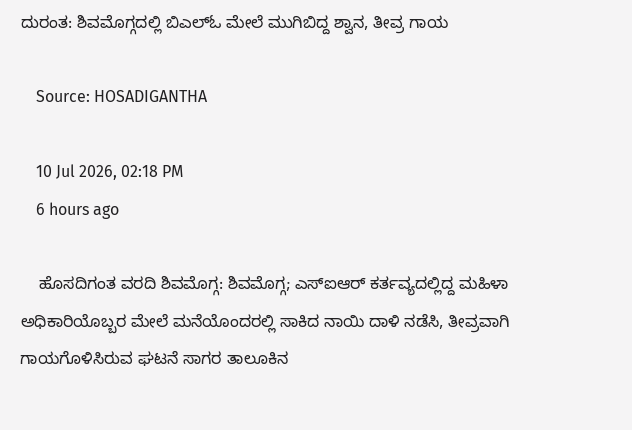ದುರಂತ: ಶಿವಮೊಗ್ಗದಲ್ಲಿ ಬಿಎಲ್ಓ ಮೇಲೆ ಮುಗಿಬಿದ್ದ ಶ್ವಾನ, ತೀವ್ರ ಗಾಯ

    Source: HOSADIGANTHA

    10 Jul 2026, 02:18 PM
    6 hours ago

    ಹೊಸದಿಗಂತ ವರದಿ ಶಿವಮೊಗ್ಗ: ಶಿವಮೊಗ್ಗ; ಎಸ್ಐಆರ್ ಕರ್ತವ್ಯದಲ್ಲಿದ್ದ ಮಹಿಳಾ ಅಧಿಕಾರಿಯೊಬ್ಬರ ಮೇಲೆ ಮನೆಯೊಂದರಲ್ಲಿ ಸಾಕಿದ ನಾಯಿ ದಾಳಿ ನಡೆಸಿ, ತೀವ್ರವಾಗಿ ಗಾಯಗೊಳಿಸಿರುವ ಘಟನೆ ಸಾಗರ ತಾಲೂಕಿನ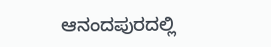ಆನಂದಪುರದಲ್ಲಿ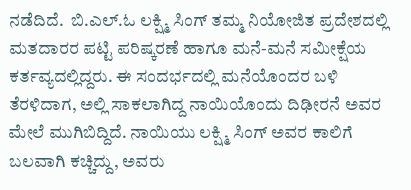ನಡೆದಿದೆ.  ಬಿ.ಎಲ್.ಓ ಲಕ್ಷ್ಮಿ ಸಿಂಗ್ ತಮ್ಮ ನಿಯೋಜಿತ ಪ್ರದೇಶದಲ್ಲಿ ಮತದಾರರ ಪಟ್ಟಿ ಪರಿಷ್ಕರಣೆ ಹಾಗೂ ಮನೆ-ಮನೆ ಸಮೀಕ್ಷೆಯ ಕರ್ತವ್ಯದಲ್ಲಿದ್ದರು. ಈ ಸಂದರ್ಭದಲ್ಲಿ ಮನೆಯೊಂದರ ಬಳಿ ತೆರಳಿದಾಗ, ಅಲ್ಲಿ ಸಾಕಲಾಗಿದ್ದ ನಾಯಿಯೊಂದು ದಿಢೀರನೆ ಅವರ ಮೇಲೆ ಮುಗಿಬಿದ್ದಿದೆ. ನಾಯಿಯು ಲಕ್ಷ್ಮಿ ಸಿಂಗ್ ಅವರ ಕಾಲಿಗೆ ಬಲವಾಗಿ ಕಚ್ಚಿದ್ದು, ಅವರು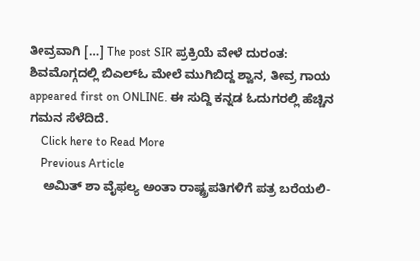ತೀವ್ರವಾಗಿ […] The post SIR ಪ್ರಕ್ರಿಯೆ ವೇಳೆ ದುರಂತ: ಶಿವಮೊಗ್ಗದಲ್ಲಿ ಬಿಎಲ್ಓ ಮೇಲೆ ಮುಗಿಬಿದ್ದ ಶ್ವಾನ, ತೀವ್ರ ಗಾಯ appeared first on ONLINE. ಈ ಸುದ್ದಿ ಕನ್ನಡ ಓದುಗರಲ್ಲಿ ಹೆಚ್ಚಿನ ಗಮನ ಸೆಳೆದಿದೆ.
    Click here to Read More
    Previous Article
    ಅಮಿತ್ ಶಾ ವೈಫಲ್ಯ ಅಂತಾ ರಾಷ್ಟ್ರಪತಿಗಳಿಗೆ ಪತ್ರ ಬರೆಯಲಿ-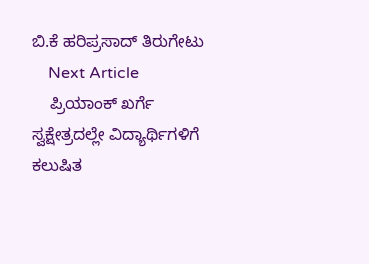ಬಿ.ಕೆ ಹರಿಪ್ರಸಾದ್ ತಿರುಗೇಟು
    Next Article
    ಪ್ರಿಯಾಂಕ್ ಖರ್ಗೆ ಸ್ವಕ್ಷೇತ್ರದಲ್ಲೇ ವಿದ್ಯಾರ್ಥಿಗಳಿಗೆ ಕಲುಷಿತ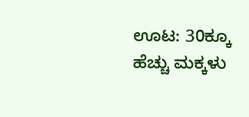ಊಟ: 30ಕ್ಕೂ ಹೆಚ್ಚು ಮಕ್ಕಳು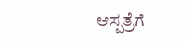ಆಸ್ಪತ್ರೆಗೆ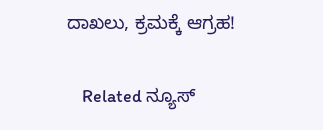ದಾಖಲು, ಕ್ರಮಕ್ಕೆ ಆಗ್ರಹ!

    Related ನ್ಯೂಸ್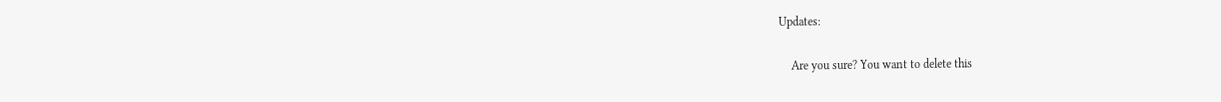Updates:

    Are you sure? You want to delete this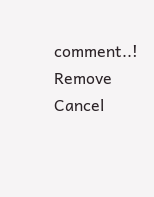comment..! Remove Cancel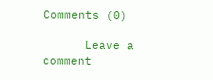Comments (0)

      Leave a comment